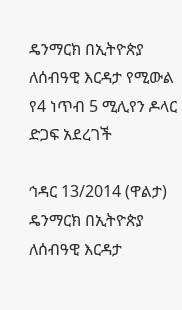ዴንማርክ በኢትዮጵያ ለሰብዓዊ እርዳታ የሚውል የ4 ነጥብ 5 ሚሊየን ዶላር ድጋፍ አደረገች

ኅዳር 13/2014 (ዋልታ) ዴንማርክ በኢትዮጵያ ለሰብዓዊ እርዳታ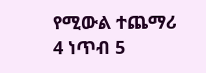የሚውል ተጨማሪ 4 ነጥብ 5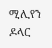ሚሊየን ዶላር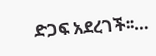ድጋፍ አደረገች፡፡…